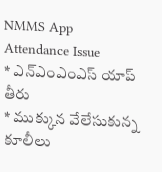NMMS App Attendance Issue
* ఎన్ఎంఎంఎస్ యాప్ తీరు
* ముక్కున వేలేసుకున్న కూలీలు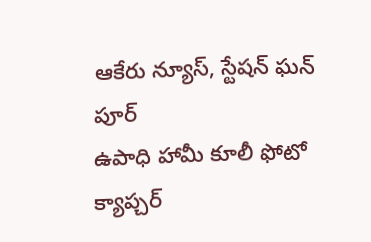ఆకేరు న్యూస్, స్టేషన్ ఘన్ పూర్
ఉపాధి హామీ కూలీ ఫోటో క్యాప్చర్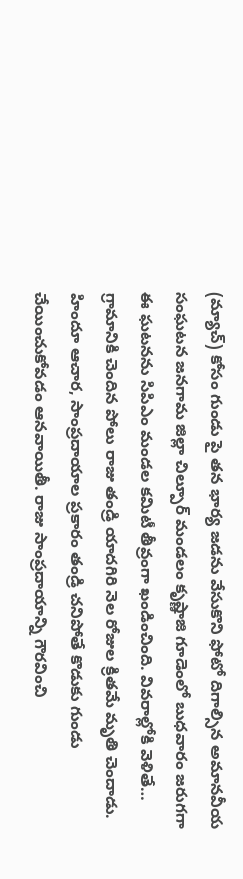(మ్యాచ్) కోసం గుండు పై తన భార్య జడను వేసుకొని ఫోటో దిగాల్సిన అమానవీయ సంఘటన జనగామ జిల్లా చిల్పూర్ మండలం కృష్ణాజి గూడెంలో బుధవారం జరుగగా ఈ ఘటనను సిపిఎం మండల కమిటీ తీవ్రంగా ఖండించింది. వివరాల్లోకి వెళితే… గ్రామానికి చెందిన పోలు రాజు తండ్రి యాదగిరి నెల రోజుల క్రితమే మృతి చెందాడు. హిందూ ఆచార, సాంప్రదాయాల ప్రకారం తండ్రి చనిపోతే కొడుకు గుండు చేయించుకోవడం ఆనవాయితీ. రాజు సాంప్రదాయాన్ని గౌరవించి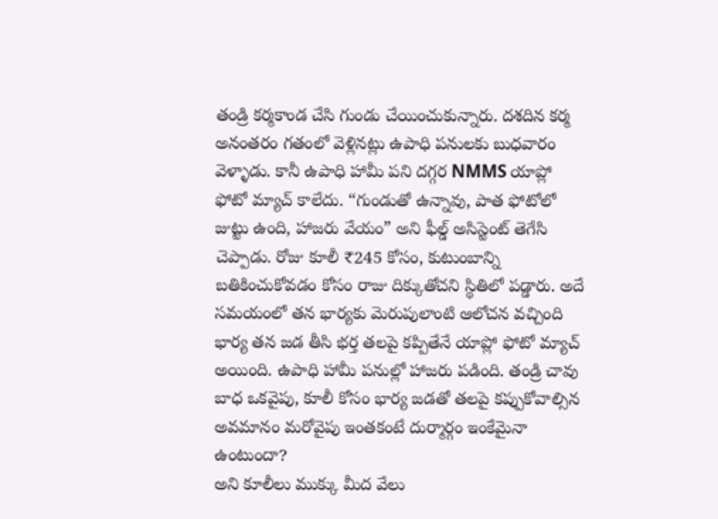తండ్రి కర్మకాండ చేసి గుండు చేయించుకున్నారు. దశదిన కర్మ అనంతరం గతంలో వెళ్లినట్లు ఉపాధి పనులకు బుధవారం వెళ్ళాడు. కానీ ఉపాధి హామీ పని దగ్గర NMMS యాప్లో ఫోటో మ్యాచ్ కాలేదు. “గుండుతో ఉన్నావు, పాత ఫోటోలో జుట్టు ఉంది, హాజరు వేయం” అని ఫీల్డ్ అసిస్టెంట్ తెగేసి చెప్పాడు. రోజు కూలీ ₹245 కోసం, కుటుంబాన్ని బతికించుకోవడం కోసం రాజు దిక్కుతోచని స్థితిలో పడ్డారు. అదే సమయంలో తన భార్యకు మెరుపులాంటి ఆలోచన వచ్చింది
భార్య తన జడ తీసి భర్త తలపై కప్పితేనే యాప్లో ఫోటో మ్యాచ్ అయింది. ఉపాధి హామీ పనుల్లో హాజరు పడింది. తండ్రి చావు బాధ ఒకవైపు, కూలీ కోసం భార్య జడతో తలపై కప్పుకోవాల్సిన అవమానం మరోవైపు ఇంతకంటే దుర్మార్గం ఇంకేమైనా ఉంటుందా?
అని కూలీలు ముక్కు మీద వేలు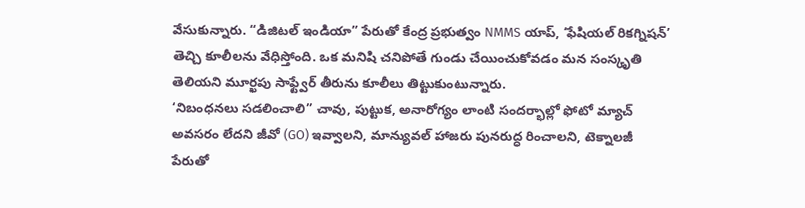వేసుకున్నారు. “డిజిటల్ ఇండియా” పేరుతో కేంద్ర ప్రభుత్వం NMMS యాప్, ‘ఫేషియల్ రికగ్నిషన్’ తెచ్చి కూలీలను వేధిస్తోంది. ఒక మనిషి చనిపోతే గుండు చేయించుకోవడం మన సంస్కృతి తెలియని మూర్ఖపు సాఫ్ట్వేర్ తీరును కూలీలు తిట్టుకుంటున్నారు.
‘నిబంధనలు సడలించాలి” చావు, పుట్టుక, అనారోగ్యం లాంటి సందర్భాల్లో ఫోటో మ్యాచ్ అవసరం లేదని జీవో (GO) ఇవ్వాలని, మాన్యువల్ హాజరు పునరుద్ధ రించాలని, టెక్నాలజీ పేరుతో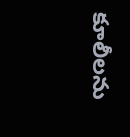కూలీలను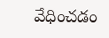వేధించడం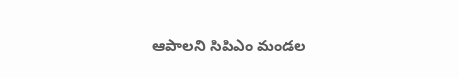ఆపాలని సిపిఎం మండల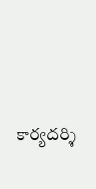కార్యదర్శి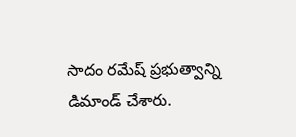సాదం రమేష్ ప్రభుత్వాన్ని డిమాండ్ చేశారు.